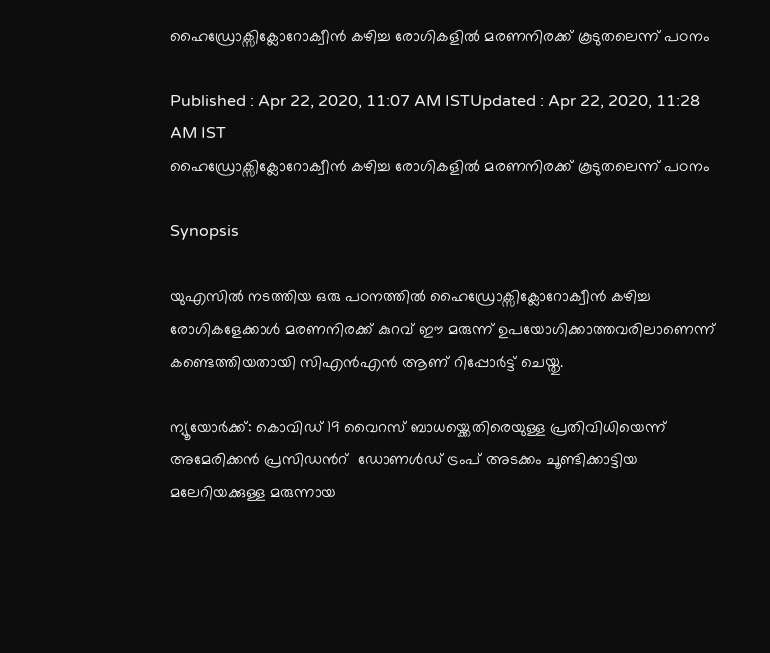ഹൈഡ്രോക്സിക്ലോറോക്വീന്‍ കഴിച്ച രോഗികളില്‍ മരണനിരക്ക് കൂടുതലെന്ന് പഠനം

Published : Apr 22, 2020, 11:07 AM ISTUpdated : Apr 22, 2020, 11:28 AM IST
ഹൈഡ്രോക്സിക്ലോറോക്വീന്‍ കഴിച്ച രോഗികളില്‍ മരണനിരക്ക് കൂടുതലെന്ന് പഠനം

Synopsis

യുഎസില്‍ നടത്തിയ ഒരു പഠനത്തില്‍ ഹൈഡ്രോക്സിക്ലോറോക്വീന്‍ കഴിച്ച രോഗികളേക്കാള്‍ മരണനിരക്ക് കുറവ് ഈ മരുന്ന് ഉപയോഗിക്കാത്തവരിലാണെന്ന് കണ്ടെത്തിയതായി സിഎന്‍എന്‍ ആണ് റിപ്പോര്‍ട്ട് ചെയ്തു.

ന്യൂയോര്‍ക്ക്: കൊവിഡ് 19 വൈറസ് ബാധയ്ക്കെതിരെയുള്ള പ്രതിവിധിയെന്ന് അമേരിക്കന്‍ പ്രസിഡന്‍റ്  ഡോണള്‍ഡ് ട്രംപ് അടക്കം ചൂണ്ടിക്കാട്ടിയ മലേറിയക്കുള്ള മരുന്നായ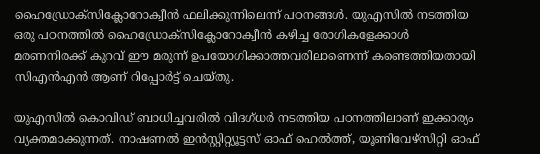ഹൈഡ്രോക്സിക്ലോറോക്വീന്‍ ഫലിക്കുന്നിലെന്ന് പഠനങ്ങള്‍. യുഎസില്‍ നടത്തിയ ഒരു പഠനത്തില്‍ ഹൈഡ്രോക്സിക്ലോറോക്വീന്‍ കഴിച്ച രോഗികളേക്കാള്‍ മരണനിരക്ക് കുറവ് ഈ മരുന്ന് ഉപയോഗിക്കാത്തവരിലാണെന്ന് കണ്ടെത്തിയതായി സിഎന്‍എന്‍ ആണ് റിപ്പോര്‍ട്ട് ചെയ്തു.

യുഎസില്‍ കൊവിഡ് ബാധിച്ചവരില്‍ വിദഗ്ധര്‍ നടത്തിയ പഠനത്തിലാണ് ഇക്കാര്യം വ്യക്തമാക്കുന്നത്. നാഷണല്‍ ഇന്‍സ്റ്റിറ്റ്യൂട്ടസ് ഓഫ് ഹെല്‍ത്ത്, യൂണിവേഴ്സിറ്റി ഓഫ്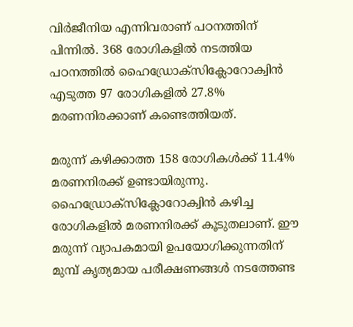വിര്‍ജീനിയ എന്നിവരാണ് പഠനത്തിന് പിന്നില്‍. 368 രോഗികളിൽ നടത്തിയ പഠനത്തിൽ ഹൈഡ്രോക്സിക്ലോറോക്വിൻ എടുത്ത 97 രോഗികളിൽ 27.8% മരണനിരക്കാണ് കണ്ടെത്തിയത്.

മരുന്ന് കഴിക്കാത്ത 158 രോഗികൾക്ക് 11.4% മരണനിരക്ക് ഉണ്ടായിരുന്നു. ഹൈഡ്രോക്സിക്ലോറോക്വിൻ കഴിച്ച രോഗികളില്‍ മരണനിരക്ക് കൂടുതലാണ്. ഈ മരുന്ന് വ്യാപകമായി ഉപയോഗിക്കുന്നതിന് മുമ്പ് കൃത്യമായ പരീക്ഷണങ്ങള്‍ നടത്തേണ്ട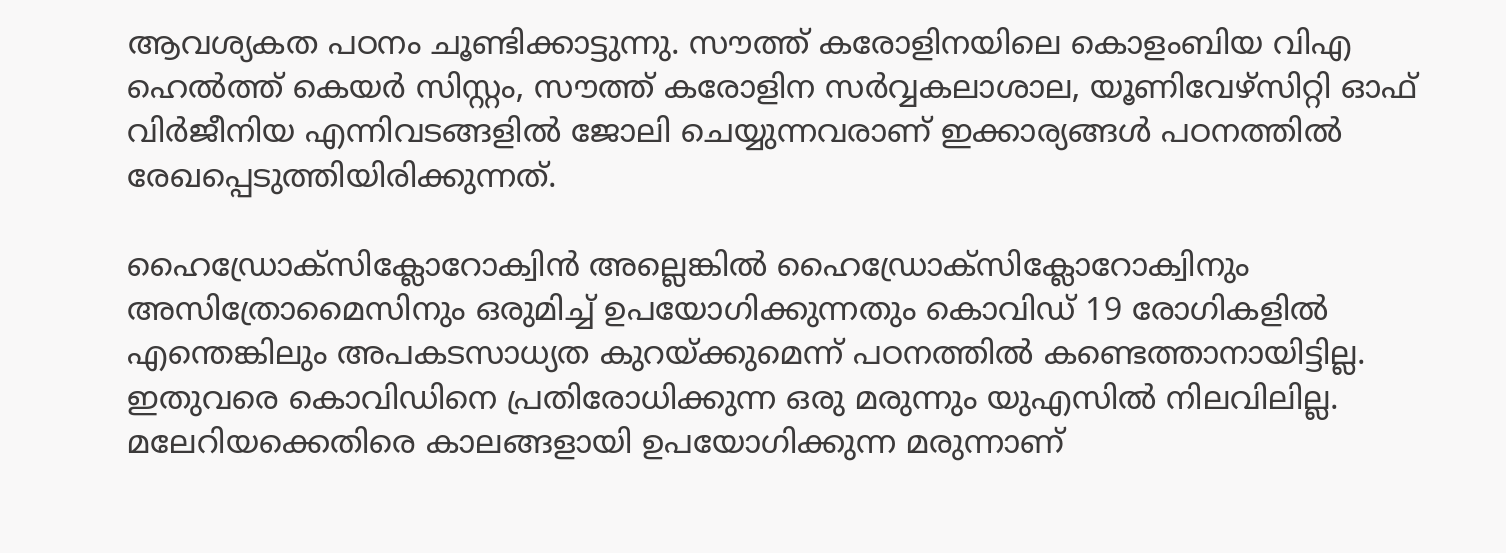ആവശ്യകത പഠനം ചൂണ്ടിക്കാട്ടുന്നു. സൗത്ത് കരോളിനയിലെ കൊളംബിയ വിഎ ഹെല്‍ത്ത് കെയര്‍ സിസ്റ്റം, സൗത്ത് കരോളിന സര്‍വ്വകലാശാല, യൂണിവേഴ്സിറ്റി ഓഫ് വിര്‍ജീനിയ എന്നിവടങ്ങളില്‍ ജോലി ചെയ്യുന്നവരാണ് ഇക്കാര്യങ്ങള്‍ പഠനത്തില്‍ രേഖപ്പെടുത്തിയിരിക്കുന്നത്.

ഹൈഡ്രോക്സിക്ലോറോക്വിൻ അല്ലെങ്കില്‍ ഹൈഡ്രോക്സിക്ലോറോക്വിനും അസിത്രോമൈസിനും ഒരുമിച്ച് ഉപയോഗിക്കുന്നതും കൊവിഡ് 19 രോഗികളില്‍ എന്തെങ്കിലും അപകടസാധ്യത കുറയ്ക്കുമെന്ന് പഠനത്തില്‍ കണ്ടെത്താനായിട്ടില്ല. ഇതുവരെ കൊവിഡിനെ പ്രതിരോധിക്കുന്ന ഒരു മരുന്നും യുഎസില്‍ നിലവിലില്ല. മലേറിയക്കെതിരെ കാലങ്ങളായി ഉപയോഗിക്കുന്ന മരുന്നാണ്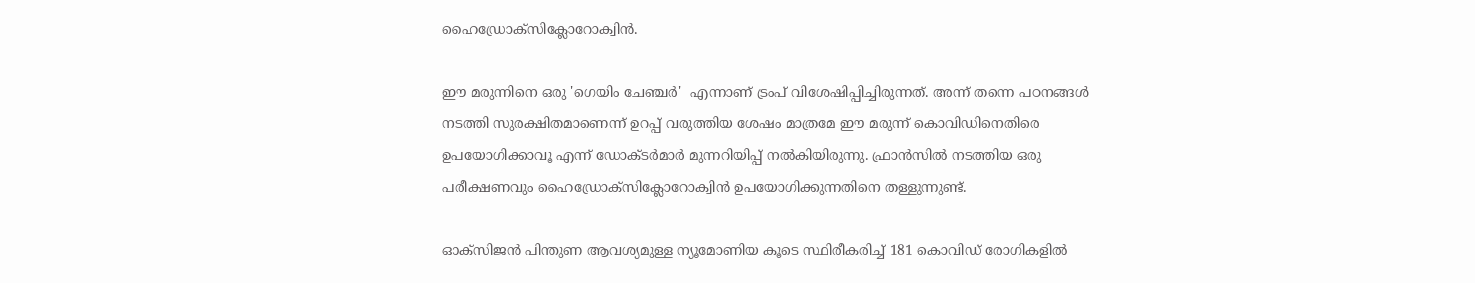ഹൈഡ്രോക്സിക്ലോറോക്വിൻ.

ഈ മരുന്നിനെ ഒരു 'ഗെയിം ചേഞ്ചര്‍'  എന്നാണ് ട്രംപ് വിശേഷിപ്പിച്ചിരുന്നത്. അന്ന് തന്നെ പഠനങ്ങള്‍ നടത്തി സുരക്ഷിതമാണെന്ന് ഉറപ്പ് വരുത്തിയ ശേഷം മാത്രമേ ഈ മരുന്ന് കൊവിഡിനെതിരെ ഉപയോഗിക്കാവൂ എന്ന് ഡോക്ടര്‍മാര്‍ മുന്നറിയിപ്പ് നല്‍കിയിരുന്നു. ഫ്രാന്‍സില്‍ നടത്തിയ ഒരു പരീക്ഷണവും ഹൈഡ്രോക്സിക്ലോറോക്വിൻ ഉപയോഗിക്കുന്നതിനെ തള്ളുന്നുണ്ട്.

ഓക്സിജന്‍ പിന്തുണ ആവശ്യമുള്ള ന്യൂമോണിയ കൂടെ സ്ഥിരീകരിച്ച് 181 കൊവിഡ് രോഗികളില്‍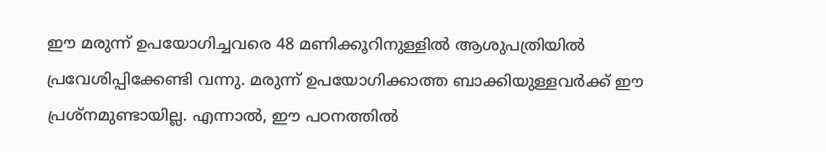ഈ മരുന്ന് ഉപയോഗിച്ചവരെ 48 മണിക്കൂറിനുള്ളില്‍ ആശുപത്രിയില്‍ പ്രവേശിപ്പിക്കേണ്ടി വന്നു. മരുന്ന് ഉപയോഗിക്കാത്ത ബാക്കിയുള്ളവര്‍ക്ക് ഈ പ്രശ്നമുണ്ടായില്ല. എന്നാല്‍, ഈ പഠനത്തില്‍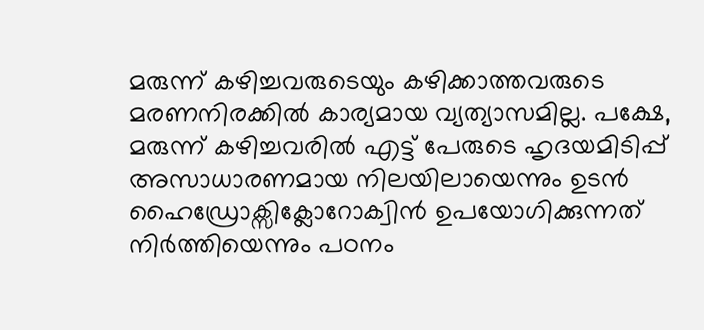മരുന്ന് കഴിച്ചവരുടെയും കഴിക്കാത്തവരുടെ മരണനിരക്കില്‍ കാര്യമായ വ്യത്യാസമില്ല. പക്ഷേ, മരുന്ന് കഴിച്ചവരില്‍ എട്ട് പേരുടെ ഹൃദയമിടിപ്പ് അസാധാരണമായ നിലയിലായെന്നും ഉടന്‍ ഹൈഡ്രോക്സിക്ലോറോക്വിൻ ഉപയോഗിക്കുന്നത് നിര്‍ത്തിയെന്നും പഠനം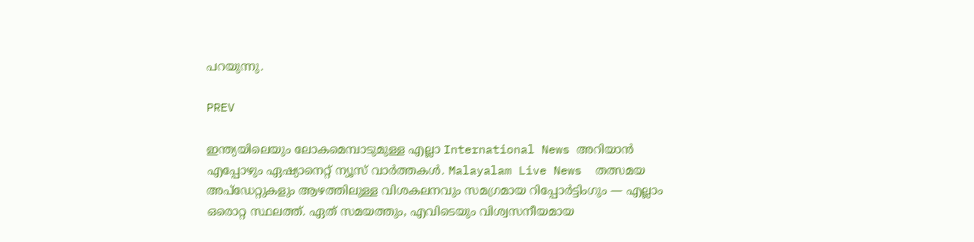പറയുന്നു.

PREV

ഇന്ത്യയിലെയും ലോകമെമ്പാടുമുള്ള എല്ലാ International News അറിയാൻ എപ്പോഴും ഏഷ്യാനെറ്റ് ന്യൂസ് വാർത്തകൾ. Malayalam Live News  തത്സമയ അപ്‌ഡേറ്റുകളും ആഴത്തിലുള്ള വിശകലനവും സമഗ്രമായ റിപ്പോർട്ടിംഗും — എല്ലാം ഒരൊറ്റ സ്ഥലത്ത്. ഏത് സമയത്തും, എവിടെയും വിശ്വസനീയമായ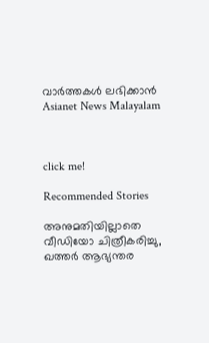വാർത്തകൾ ലഭിക്കാൻ Asianet News Malayalam



click me!

Recommended Stories

അനുമതിയില്ലാതെ വീഡിയോ ചിത്രീകരിച്ചു, ഖത്തർ ആഭ്യന്തര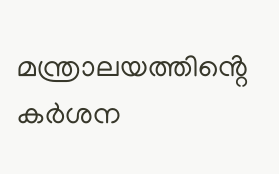മന്ത്രാലയത്തിൻ്റെ കർശന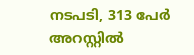നടപടി, 313 പേർ അറസ്റ്റിൽ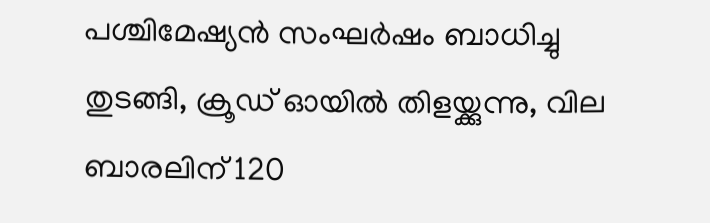പശ്ചിമേഷ്യൻ സംഘർഷം ബാധിച്ചു തുടങ്ങി, ക്രൂഡ് ഓയിൽ തിളയ്ക്കുന്നു, വില ബാരലിന് 120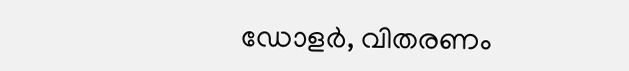ഡോളർ, വിതരണം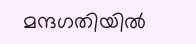മന്ദഗതിയിൽ